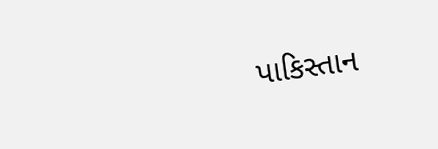પાકિસ્તાન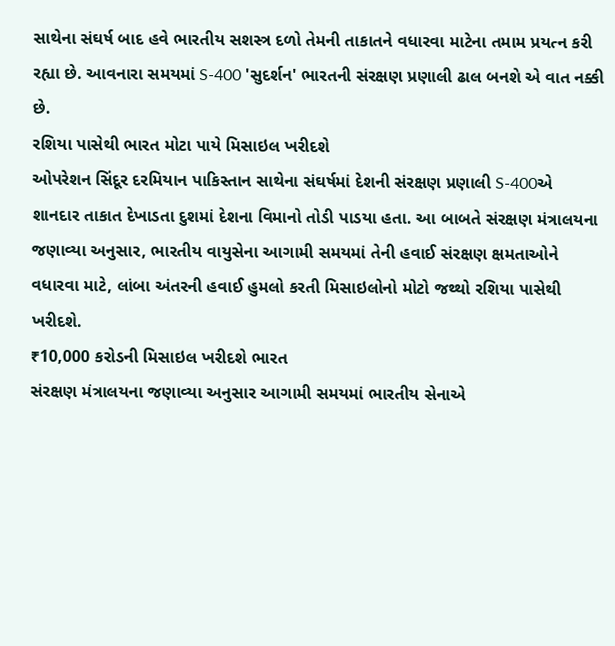સાથેના સંઘર્ષ બાદ હવે ભારતીય સશસ્ત્ર દળો તેમની તાકાતને વધારવા માટેના તમામ પ્રયત્ન કરી રહ્યા છે. આવનારા સમયમાં S-400 'સુદર્શન' ભારતની સંરક્ષણ પ્રણાલી ઢાલ બનશે એ વાત નક્કી છે.
રશિયા પાસેથી ભારત મોટા પાયે મિસાઇલ ખરીદશે
ઓપરેશન સિંદૂર દરમિયાન પાકિસ્તાન સાથેના સંઘર્ષમાં દેશની સંરક્ષણ પ્રણાલી S-400એ શાનદાર તાકાત દેખાડતા દુશમાં દેશના વિમાનો તોડી પાડયા હતા. આ બાબતે સંરક્ષણ મંત્રાલયના જણાવ્યા અનુસાર, ભારતીય વાયુસેના આગામી સમયમાં તેની હવાઈ સંરક્ષણ ક્ષમતાઓને વધારવા માટે, લાંબા અંતરની હવાઈ હુમલો કરતી મિસાઇલોનો મોટો જથ્થો રશિયા પાસેથી ખરીદશે.
₹10,000 કરોડની મિસાઇલ ખરીદશે ભારત
સંરક્ષણ મંત્રાલયના જણાવ્યા અનુસાર આગામી સમયમાં ભારતીય સેનાએ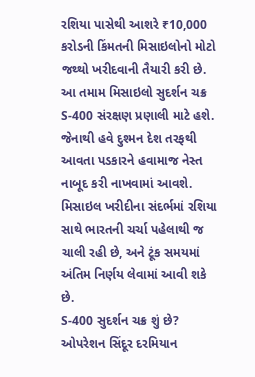રશિયા પાસેથી આશરે ₹10,000 કરોડની કિંમતની મિસાઇલોનો મોટો જથ્થો ખરીદવાની તૈયારી કરી છે. આ તમામ મિસાઇલો સુદર્શન ચક્ર S-400 સંરક્ષણ પ્રણાલી માટે હશે. જેનાથી હવે દુશ્મન દેશ તરફથી આવતા પડકારને હવામાજ નેસ્ત નાબૂદ કરી નાખવામાં આવશે. મિસાઇલ ખરીદીના સંદર્ભમાં રશિયા સાથે ભારતની ચર્ચા પહેલાથી જ ચાલી રહી છે, અને ટૂંક સમયમાં અંતિમ નિર્ણય લેવામાં આવી શકે છે.
S-400 સુદર્શન ચક્ર શું છે?
ઓપરેશન સિંદૂર દરમિયાન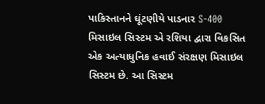પાકિસ્તાનને ઘૂંટણીયે પાડનાર S-400 મિસાઇલ સિસ્ટમ એ રશિયા દ્વારા વિકસિત એક અત્યાધુનિક હવાઈ સંરક્ષણ મિસાઇલ સિસ્ટમ છે. આ સિસ્ટમ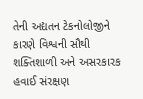તેની અદ્યતન ટેકનોલોજીને કારણે વિશ્વની સૌથી શક્તિશાળી અને અસરકારક હવાઈ સંરક્ષણ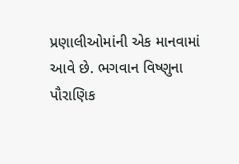પ્રણાલીઓમાંની એક માનવામાં આવે છે. ભગવાન વિષ્ણુના પૌરાણિક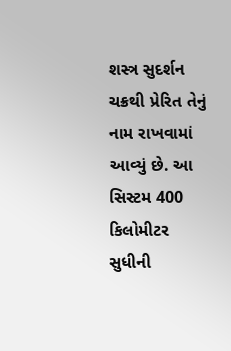શસ્ત્ર સુદર્શન ચક્રથી પ્રેરિત તેનું નામ રાખવામાં આવ્યું છે. આ સિસ્ટમ 400 કિલોમીટર સુધીની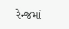રેન્જમાં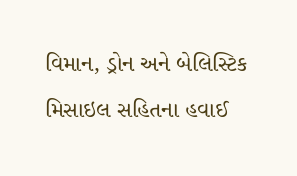વિમાન, ડ્રોન અને બેલિસ્ટિક મિસાઇલ સહિતના હવાઈ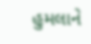હુમલાને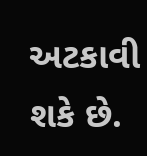અટકાવી શકે છે.